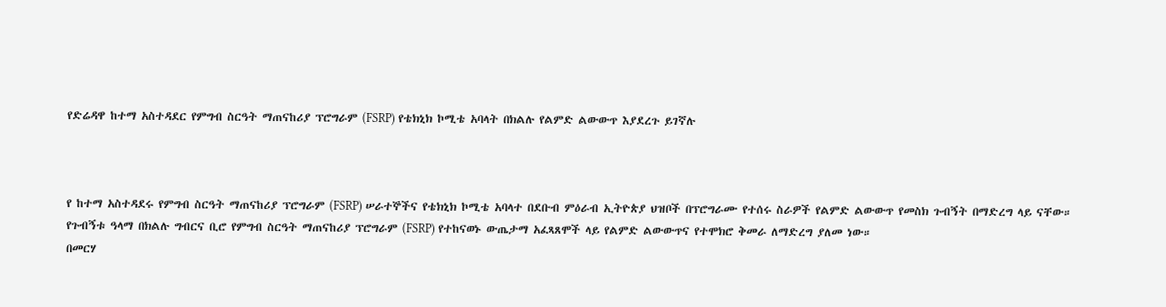የድሬዳዋ ከተማ አስተዳደር የምግብ ስርዓት ማጠናከሪያ ፕሮግራም (FSRP) የቴክኒክ ኮሚቴ አባላት በክልሉ የልምድ ልውውጥ እያደረጉ ይገኛሉ



የ ከተማ አስተዳደሩ የምግብ ስርዓት ማጠናከሪያ ፕሮግራም (FSRP) ሠራተኞችና የቴክኒክ ኮሚቴ አባላተ በደቡብ ምዕራብ ኢትዮጵያ ህዝቦች በፕሮግራሙ የተሰሩ ስራዎች የልምድ ልውውጥ የመስክ ጉብኝት በማድረግ ላይ ናቸው።
የጉብኝቱ ዓላማ በክልሉ ግብርና ቢሮ የምግብ ስርዓት ማጠናከሪያ ፕሮግራም (FSRP) የተከናወኑ ውጤታማ አፈጻጸሞች ላይ የልምድ ልውውጥና የተሞክሮ ቅመራ ለማድረግ ያለመ ነው።
በመርሃ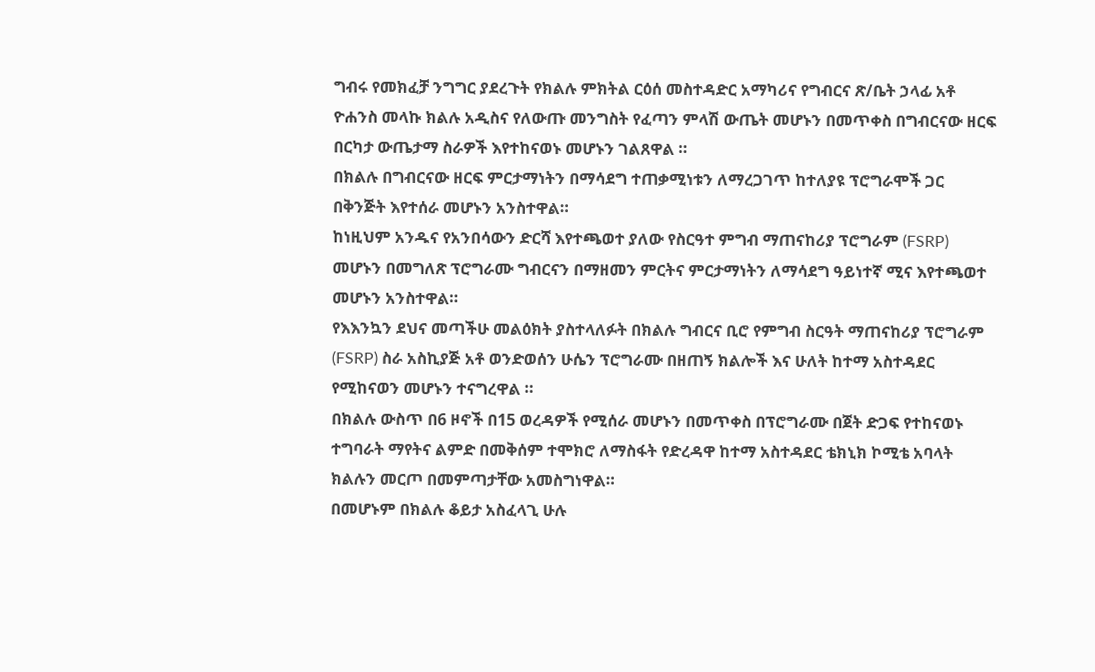ግብሩ የመክፈቻ ንግግር ያደረጉት የክልሉ ምክትል ርዕሰ መስተዳድር አማካሪና የግብርና ጽ/ቤት ኃላፊ አቶ ዮሐንስ መላኩ ክልሉ አዲስና የለውጡ መንግስት የፈጣን ምላሽ ውጤት መሆኑን በመጥቀስ በግብርናው ዘርፍ በርካታ ውጤታማ ስራዎች እየተከናወኑ መሆኑን ገልጸዋል ።
በክልሉ በግብርናው ዘርፍ ምርታማነትን በማሳደግ ተጠቃሚነቱን ለማረጋገጥ ከተለያዩ ፕሮግራሞች ጋር በቅንጅት እየተሰራ መሆኑን አንስተዋል።
ከነዚህም አንዱና የአንበሳውን ድርሻ እየተጫወተ ያለው የስርዓተ ምግብ ማጠናከሪያ ፕሮግራም (FSRP) መሆኑን በመግለጽ ፕሮግራሙ ግብርናን በማዘመን ምርትና ምርታማነትን ለማሳደግ ዓይነተኛ ሚና እየተጫወተ መሆኑን አንስተዋል።
የእእንኳን ደህና መጣችሁ መልዕክት ያስተላለፉት በክልሉ ግብርና ቢሮ የምግብ ስርዓት ማጠናከሪያ ፕሮግራም (FSRP) ስራ አስኪያጅ አቶ ወንድወሰን ሁሴን ፕሮግራሙ በዘጠኝ ክልሎች እና ሁለት ከተማ አስተዳደር የሚከናወን መሆኑን ተናግረዋል ።
በክልሉ ውስጥ በ6 ዞኖች በ15 ወረዳዎች የሚሰራ መሆኑን በመጥቀስ በፕሮግራሙ በጀት ድጋፍ የተከናወኑ ተግባራት ማየትና ልምድ በመቅሰም ተሞክሮ ለማስፋት የድረዳዋ ከተማ አስተዳደር ቴክኒክ ኮሚቴ አባላት ክልሉን መርጦ በመምጣታቸው አመስግነዋል።
በመሆኑም በክልሉ ቆይታ አስፈላጊ ሁሉ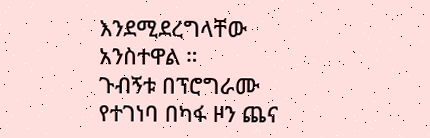እንደሚደረግላቸው አንስተዋል ።
ጉብኝቱ በፕሮግራሙ የተገነባ በካፋ ዞን ጨና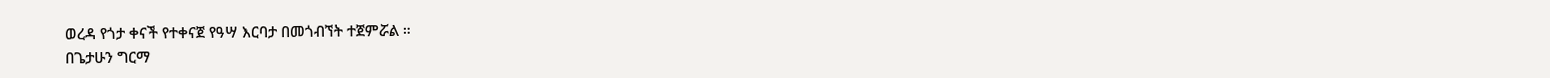ወረዳ የጎታ ቀናች የተቀናጀ የዓሣ እርባታ በመጎብኘት ተጀምሯል ።
በጌታሁን ግርማ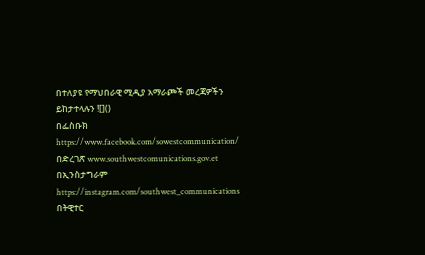በተለያዩ የማህበራዊ ሚዲያ አማራጮች መረጃዎችን ይከታተላሉን ![]()
በፌስቡክ https://www.facebook.com/sowestcommunication/
በድረገጽ www.southwestcomunications.gov.et
በኢንስታግራም https://instagram.com/southwest_communications
በትዊተር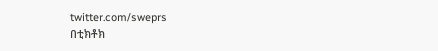twitter.com/sweprs
በቲክቶክ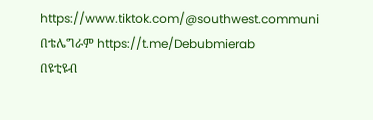https://www.tiktok.com/@southwest.communi
በቴሌግራም https://t.me/Debubmierab
በዩቲዩብ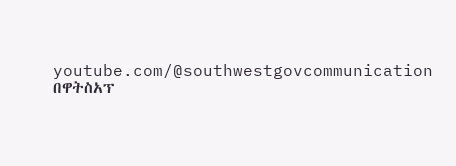youtube.com/@southwestgovcommunication
በዋትስአፕ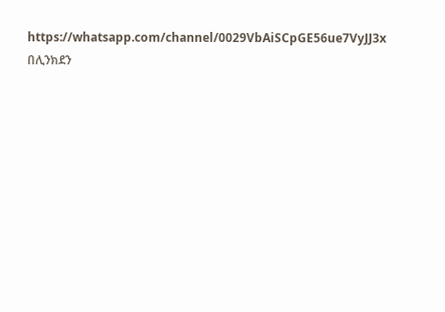https://whatsapp.com/channel/0029VbAiSCpGE56ue7VyJJ3x
በሊንክደን